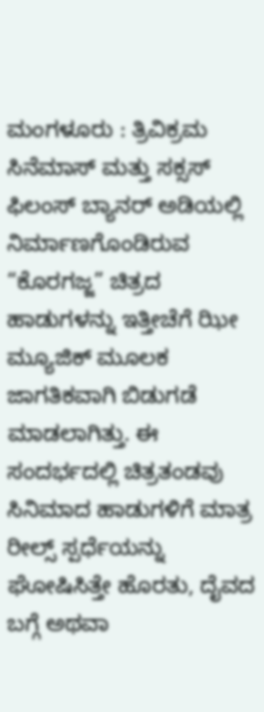ಮಂಗಳೂರು : ತ್ರಿವಿಕ್ರಮ ಸಿನೆಮಾಸ್ ಮತ್ತು ಸಕ್ಸಸ್ ಫಿಲಂಸ್ ಬ್ಯಾನರ್ ಅಡಿಯಲ್ಲಿ ನಿರ್ಮಾಣಗೊಂಡಿರುವ “ಕೊರಗಜ್ಜ” ಚಿತ್ರದ ಹಾಡುಗಳನ್ನು ಇತ್ತೀಚೆಗೆ ಝೀ ಮ್ಯೂಜಿಕ್ ಮೂಲಕ ಜಾಗತಿಕವಾಗಿ ಬಿಡುಗಡೆ ಮಾಡಲಾಗಿತ್ತು. ಈ ಸಂದರ್ಭದಲ್ಲಿ ಚಿತ್ರತಂಡವು ಸಿನಿಮಾದ ಹಾಡುಗಳಿಗೆ ಮಾತ್ರ ರೀಲ್ಸ್ ಸ್ಪರ್ಧೆಯನ್ನು ಘೋಷಿಸಿತ್ತೇ ಹೊರತು, ದೈವದ ಬಗ್ಗೆ ಅಥವಾ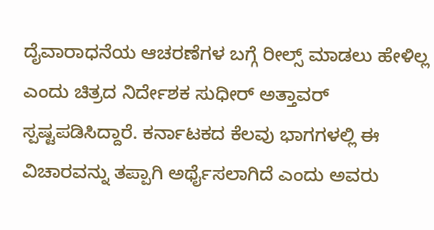ದೈವಾರಾಧನೆಯ ಆಚರಣೆಗಳ ಬಗ್ಗೆ ರೀಲ್ಸ್ ಮಾಡಲು ಹೇಳಿಲ್ಲ ಎಂದು ಚಿತ್ರದ ನಿರ್ದೇಶಕ ಸುಧೀರ್ ಅತ್ತಾವರ್ ಸ್ಪಷ್ಟಪಡಿಸಿದ್ದಾರೆ. ಕರ್ನಾಟಕದ ಕೆಲವು ಭಾಗಗಳಲ್ಲಿ ಈ ವಿಚಾರವನ್ನು ತಪ್ಪಾಗಿ ಅರ್ಥೈಸಲಾಗಿದೆ ಎಂದು ಅವರು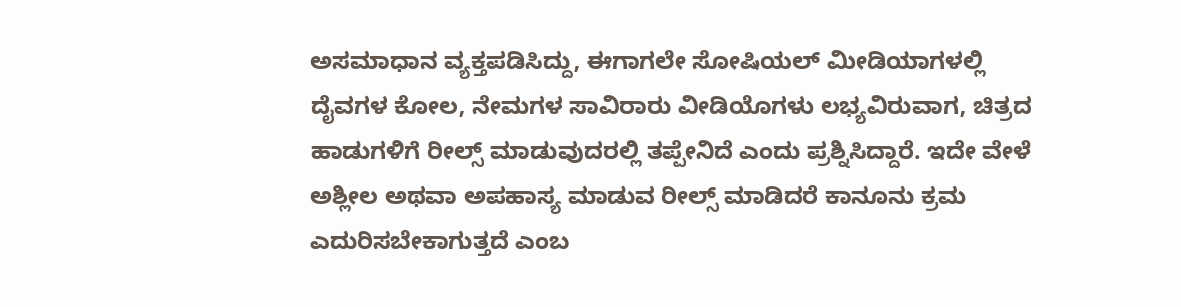ಅಸಮಾಧಾನ ವ್ಯಕ್ತಪಡಿಸಿದ್ದು, ಈಗಾಗಲೇ ಸೋಷಿಯಲ್ ಮೀಡಿಯಾಗಳಲ್ಲಿ ದೈವಗಳ ಕೋಲ, ನೇಮಗಳ ಸಾವಿರಾರು ವೀಡಿಯೊಗಳು ಲಭ್ಯವಿರುವಾಗ, ಚಿತ್ರದ ಹಾಡುಗಳಿಗೆ ರೀಲ್ಸ್ ಮಾಡುವುದರಲ್ಲಿ ತಪ್ಪೇನಿದೆ ಎಂದು ಪ್ರಶ್ನಿಸಿದ್ದಾರೆ. ಇದೇ ವೇಳೆ ಅಶ್ಲೀಲ ಅಥವಾ ಅಪಹಾಸ್ಯ ಮಾಡುವ ರೀಲ್ಸ್ ಮಾಡಿದರೆ ಕಾನೂನು ಕ್ರಮ ಎದುರಿಸಬೇಕಾಗುತ್ತದೆ ಎಂಬ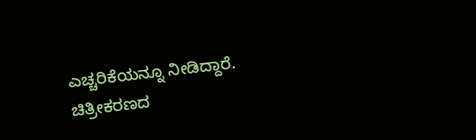ಎಚ್ಚರಿಕೆಯನ್ನೂ ನೀಡಿದ್ದಾರೆ.
ಚಿತ್ರೀಕರಣದ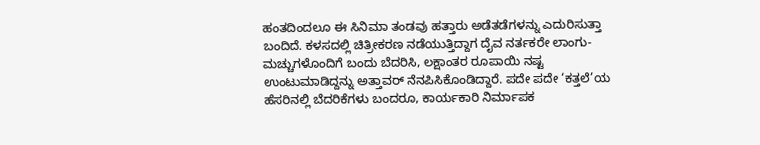ಹಂತದಿಂದಲೂ ಈ ಸಿನಿಮಾ ತಂಡವು ಹತ್ತಾರು ಅಡೆತಡೆಗಳನ್ನು ಎದುರಿಸುತ್ತಾ ಬಂದಿದೆ. ಕಳಸದಲ್ಲಿ ಚಿತ್ರೀಕರಣ ನಡೆಯುತ್ತಿದ್ದಾಗ ದೈವ ನರ್ತಕರೇ ಲಾಂಗು-ಮಚ್ಚುಗಳೊಂದಿಗೆ ಬಂದು ಬೆದರಿಸಿ, ಲಕ್ಷಾಂತರ ರೂಪಾಯಿ ನಷ್ಟ ಉಂಟುಮಾಡಿದ್ದನ್ನು ಅತ್ತಾವರ್ ನೆನಪಿಸಿಕೊಂಡಿದ್ದಾರೆ. ಪದೇ ಪದೇ ‘ಕತ್ತಲೆ’ಯ ಹೆಸರಿನಲ್ಲಿ ಬೆದರಿಕೆಗಳು ಬಂದರೂ, ಕಾರ್ಯಕಾರಿ ನಿರ್ಮಾಪಕ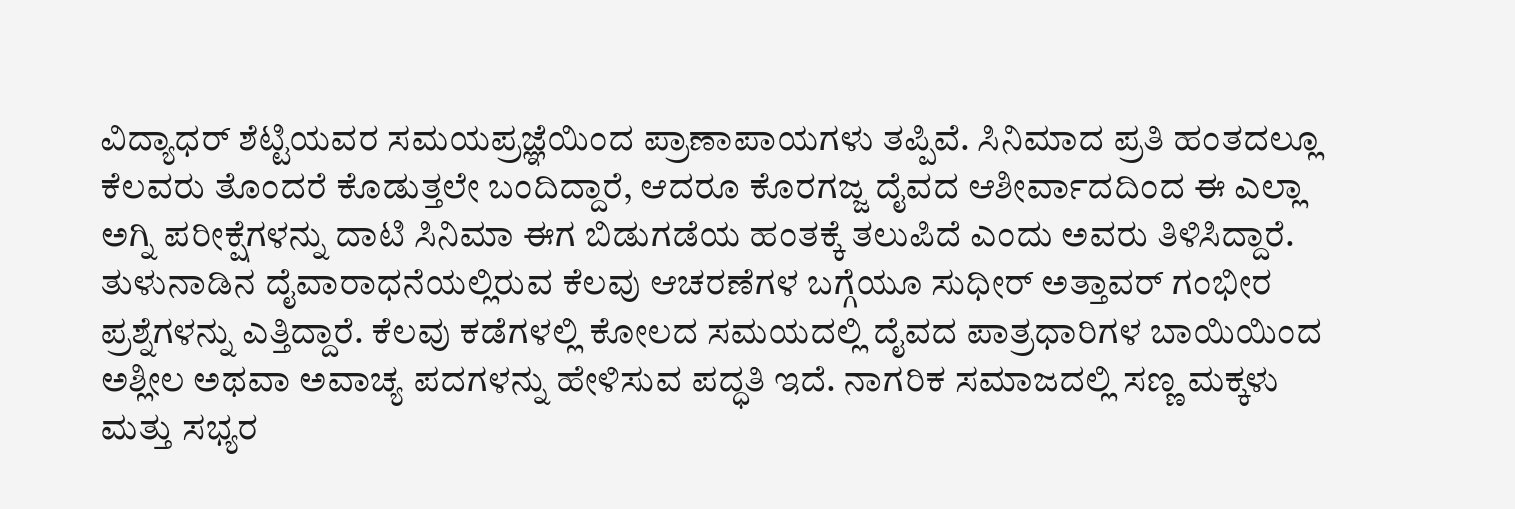ವಿದ್ಯಾಧರ್ ಶೆಟ್ಟಿಯವರ ಸಮಯಪ್ರಜ್ಞೆಯಿಂದ ಪ್ರಾಣಾಪಾಯಗಳು ತಪ್ಪಿವೆ. ಸಿನಿಮಾದ ಪ್ರತಿ ಹಂತದಲ್ಲೂ ಕೆಲವರು ತೊಂದರೆ ಕೊಡುತ್ತಲೇ ಬಂದಿದ್ದಾರೆ, ಆದರೂ ಕೊರಗಜ್ಜ ದೈವದ ಆಶೀರ್ವಾದದಿಂದ ಈ ಎಲ್ಲಾ ಅಗ್ನಿ ಪರೀಕ್ಷೆಗಳನ್ನು ದಾಟಿ ಸಿನಿಮಾ ಈಗ ಬಿಡುಗಡೆಯ ಹಂತಕ್ಕೆ ತಲುಪಿದೆ ಎಂದು ಅವರು ತಿಳಿಸಿದ್ದಾರೆ.
ತುಳುನಾಡಿನ ದೈವಾರಾಧನೆಯಲ್ಲಿರುವ ಕೆಲವು ಆಚರಣೆಗಳ ಬಗ್ಗೆಯೂ ಸುಧೀರ್ ಅತ್ತಾವರ್ ಗಂಭೀರ ಪ್ರಶ್ನೆಗಳನ್ನು ಎತ್ತಿದ್ದಾರೆ. ಕೆಲವು ಕಡೆಗಳಲ್ಲಿ ಕೋಲದ ಸಮಯದಲ್ಲಿ ದೈವದ ಪಾತ್ರಧಾರಿಗಳ ಬಾಯಿಯಿಂದ ಅಶ್ಲೀಲ ಅಥವಾ ಅವಾಚ್ಯ ಪದಗಳನ್ನು ಹೇಳಿಸುವ ಪದ್ಧತಿ ಇದೆ. ನಾಗರಿಕ ಸಮಾಜದಲ್ಲಿ ಸಣ್ಣ ಮಕ್ಕಳು ಮತ್ತು ಸಭ್ಯರ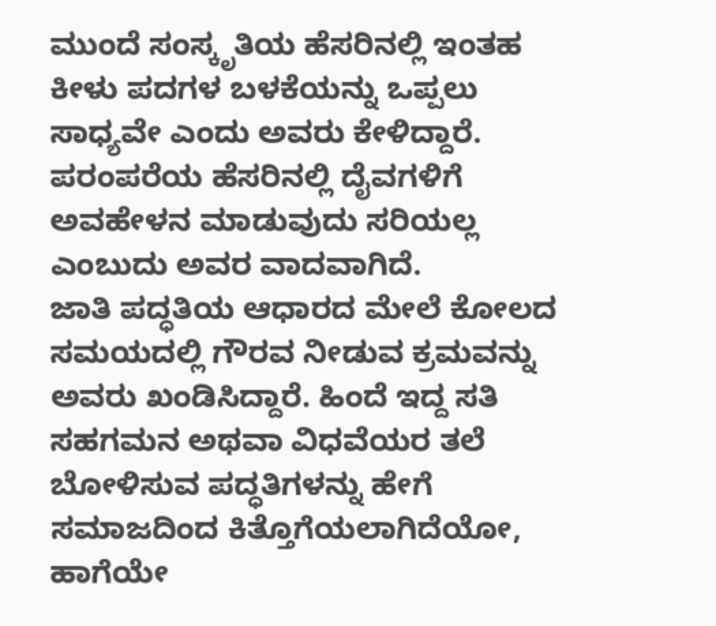ಮುಂದೆ ಸಂಸ್ಕೃತಿಯ ಹೆಸರಿನಲ್ಲಿ ಇಂತಹ ಕೀಳು ಪದಗಳ ಬಳಕೆಯನ್ನು ಒಪ್ಪಲು ಸಾಧ್ಯವೇ ಎಂದು ಅವರು ಕೇಳಿದ್ದಾರೆ. ಪರಂಪರೆಯ ಹೆಸರಿನಲ್ಲಿ ದೈವಗಳಿಗೆ ಅವಹೇಳನ ಮಾಡುವುದು ಸರಿಯಲ್ಲ ಎಂಬುದು ಅವರ ವಾದವಾಗಿದೆ.
ಜಾತಿ ಪದ್ಧತಿಯ ಆಧಾರದ ಮೇಲೆ ಕೋಲದ ಸಮಯದಲ್ಲಿ ಗೌರವ ನೀಡುವ ಕ್ರಮವನ್ನು ಅವರು ಖಂಡಿಸಿದ್ದಾರೆ. ಹಿಂದೆ ಇದ್ದ ಸತಿ ಸಹಗಮನ ಅಥವಾ ವಿಧವೆಯರ ತಲೆ ಬೋಳಿಸುವ ಪದ್ಧತಿಗಳನ್ನು ಹೇಗೆ ಸಮಾಜದಿಂದ ಕಿತ್ತೊಗೆಯಲಾಗಿದೆಯೋ, ಹಾಗೆಯೇ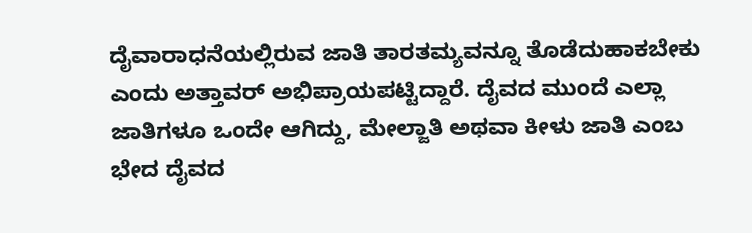ದೈವಾರಾಧನೆಯಲ್ಲಿರುವ ಜಾತಿ ತಾರತಮ್ಯವನ್ನೂ ತೊಡೆದುಹಾಕಬೇಕು ಎಂದು ಅತ್ತಾವರ್ ಅಭಿಪ್ರಾಯಪಟ್ಟಿದ್ದಾರೆ. ದೈವದ ಮುಂದೆ ಎಲ್ಲಾ ಜಾತಿಗಳೂ ಒಂದೇ ಆಗಿದ್ದು, ಮೇಲ್ಜಾತಿ ಅಥವಾ ಕೀಳು ಜಾತಿ ಎಂಬ ಭೇದ ದೈವದ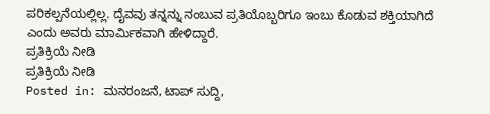ಪರಿಕಲ್ಪನೆಯಲ್ಲಿಲ್ಲ. ದೈವವು ತನ್ನನ್ನು ನಂಬುವ ಪ್ರತಿಯೊಬ್ಬರಿಗೂ ಇಂಬು ಕೊಡುವ ಶಕ್ತಿಯಾಗಿದೆ ಎಂದು ಅವರು ಮಾರ್ಮಿಕವಾಗಿ ಹೇಳಿದ್ದಾರೆ.
ಪ್ರತಿಕ್ರಿಯೆ ನೀಡಿ
ಪ್ರತಿಕ್ರಿಯೆ ನೀಡಿ
Posted in: ಮನರಂಜನೆ, ಟಾಪ್ ಸುದ್ದಿ,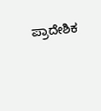ಪ್ರಾದೇಶಿಕ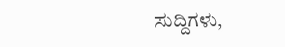ಸುದ್ದಿಗಳು,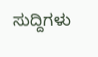ಸುದ್ದಿಗಳು